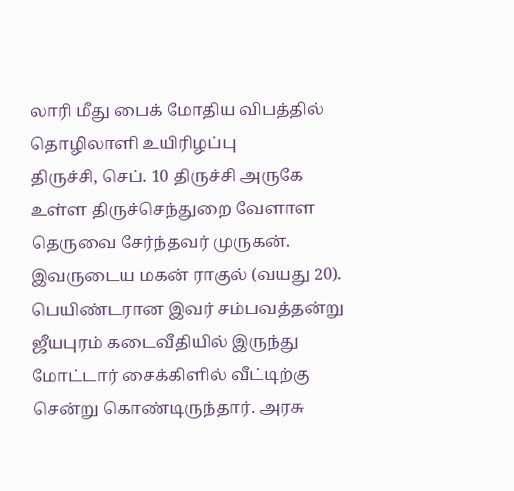லாரி மீது பைக் மோதிய விபத்தில் தொழிலாளி உயிரிழப்பு
திருச்சி, செப். 10 திருச்சி அருகே உள்ள திருச்செந்துறை வேளாள தெருவை சேர்ந்தவர் முருகன். இவருடைய மகன் ராகுல் (வயது 20). பெயிண்டரான இவர் சம்பவத்தன்று ஜீயபுரம் கடைவீதியில் இருந்து மோட்டார் சைக்கிளில் வீட்டிற்கு சென்று கொண்டிருந்தார். அரசு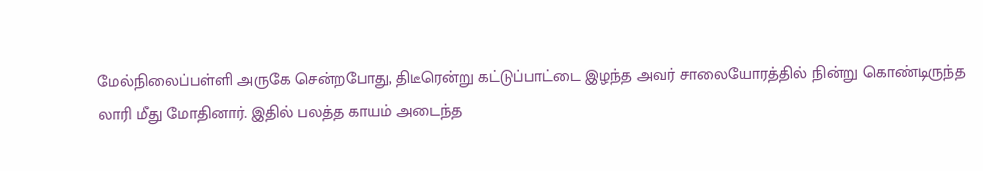மேல்நிலைப்பள்ளி அருகே சென்றபோது, திடீரென்று கட்டுப்பாட்டை இழந்த அவர் சாலையோரத்தில் நின்று கொண்டிருந்த லாரி மீது மோதினார். இதில் பலத்த காயம் அடைந்த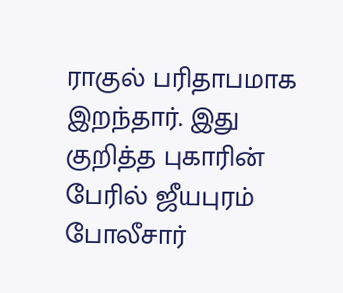ராகுல் பரிதாபமாக இறந்தார். இது குறித்த புகாரின் பேரில் ஜீயபுரம் போலீசார்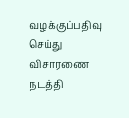வழக்குப்பதிவு செய்து விசாரணை நடத்தி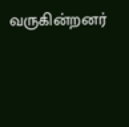வருகின்றனர்